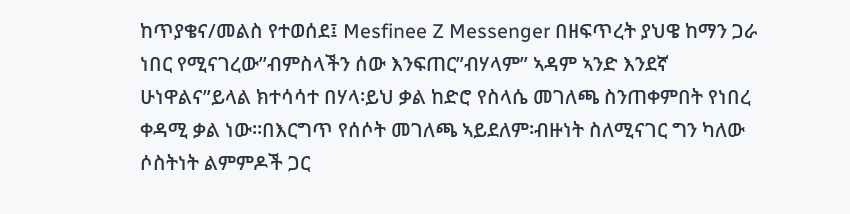ከጥያቄና/መልስ የተወሰደ፤ Mesfinee Z Messenger በዘፍጥረት ያህዌ ከማን ጋራ ነበር የሚናገረው”ብምስላችን ሰው እንፍጠር”ብሃላም” ኣዳም ኣንድ እንደኛ ሁነዋልና”ይላል ክተሳሳተ በሃላ፡ይህ ቃል ከድሮ የስላሴ መገለጫ ስንጠቀምበት የነበረ ቀዳሚ ቃል ነው፡፡በእርግጥ የሰሶት መገለጫ ኣይደለም፡ብዙነት ስለሚናገር ግን ካለው ሶስትነት ልምምዶች ጋር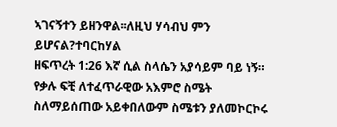ኣገናኝተን ይዘንዋል፡፡ለዚህ ሃሳብህ ምን ይሆናል?ተባርከሃል
ዘፍጥረት 1:26 እኛ ሲል ስላሴን አያሳይም ባይ ነኝ። የቃሉ ፍቺ ለተፈጥራዊው አእምሮ ስሜት ስለማይሰጠው አይቀበለውም ስሜቱን ያለመኮርኮሩ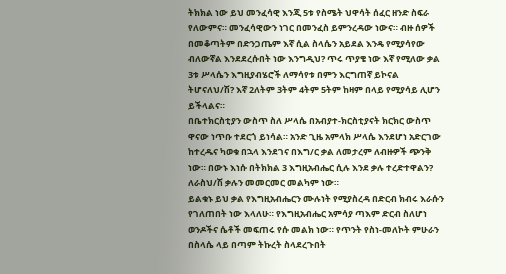ትክክል ነው ይህ መንፈሳዊ እንጂ 5ቱ የስሜት ህዋሳት ሰፈር ዘንድ ስፍራ የለውምና። መንፈሳዊውን ነገር በመንፈስ ይምንረዳው ነውና። ብዙ ሰዎች በመቆጣትም በድንጋጤም እኛ ሲል ስላሴን አይደል እንዴ የሚያሳየው ብለውኛል እንደደረሱበት ነው እንግዲህ? ጥሩ ጥያቄ ነው እኛ የሚለው ቃል 3ቱ ሥላሴን እግዚያብሄሮች ለማሳየቱ በምን እርግጠኛ ይኮናል ትሆናለህ/ሽ? እኛ 2ለትም 3ትም 4ትም 5ትም ከዛም በላይ የሚያሳይ ሊሆን ይችላልና።
በቤተክርስቲያን ውስጥ ስለ ሥላሴ በአብያተ-ክርስቲያናት ክርክር ውስጥ ዋናው ነጥቡ ተደርጎ ይነሳል። አንድ ጊዜ አምላክ ሥላሴ እንደሆነ አድርገው ከተረዱና ካወቁ በኋላ እንደገና በእግ/ር ቃል ለመታረም ለብዙዎች ጭንቅ ነው። በውኑ እነሱ በትክክል 3 እግዚአብሔር ሲሉ እንደ ቃሉ ተረድተዋልን? ለራስህ/ሽ ቃሉን መመርመር መልካም ነው።
ይልቁኑ ይህ ቃል የእግዚአብሔርን ሙሉነት የሚያስረዳ በድርብ ክብሩ እራሱን የገለጠበት ነው እላለሁ። የእግዚአብሔር አምሳያ ጣእም ድርብ ስለሆነ ወንዶችና ሴቶች መፍጠሩ የሱ መልክ ነው። የጥንት የስነ-መለኮት ምሁራን በስላሴ ላይ በጣም ትኩረት ስላደረጉበት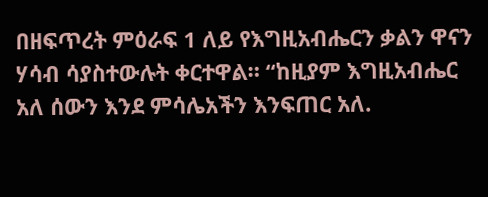በዘፍጥረት ምዕራፍ 1 ለይ የእግዚአብሔርን ቃልን ዋናን ሃሳብ ሳያስተውሉት ቀርተዋል። “ከዚያም እግዚአብሔር አለ ሰውን እንደ ምሳሌአችን እንፍጠር አለ.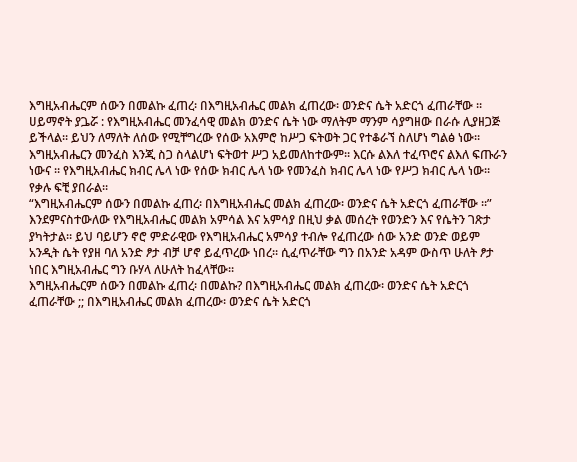እግዚአብሔርም ሰውን በመልኩ ፈጠረ፡ በእግዚአብሔር መልክ ፈጠረው፡ ወንድና ሴት አድርጎ ፈጠራቸው ።
ሀይማኖት ያጔሯ : የእግዚአብሔር መንፈሳዊ መልክ ወንድና ሴት ነው ማለትም ማንም ሳያግዘው በራሱ ሊያዘጋጅ ይችላል። ይህን ለማለት ለሰው የሚቸግረው የሰው አእምሮ ከሥጋ ፍትወት ጋር የተቆራኘ ስለሆነ ግልፅ ነው። እግዚአብሔርን መንፈስ እንጂ ስጋ ስላልሆነ ፍትወተ ሥጋ አይመለከተውም። እርሱ ልእለ ተፈጥሮና ልእለ ፍጡራን ነውና ። የእግዚአብሔር ክብር ሌላ ነው የሰው ክብር ሌላ ነው የመንፈስ ክብር ሌላ ነው የሥጋ ክብር ሌላ ነው።
የቃሉ ፍቺ ያበራል።
“እግዚአብሔርም ሰውን በመልኩ ፈጠረ፡ በእግዚአብሔር መልክ ፈጠረው፡ ወንድና ሴት አድርጎ ፈጠራቸው ።” እንደምናስተውለው የእግዚአብሔር መልክ አምሳል እና አምሳያ በዚህ ቃል መሰረት የወንድን እና የሴትን ገጽታ ያካትታል። ይህ ባይሆን ኖሮ ምድራዊው የእግዚአብሔር አምሳያ ተብሎ የፈጠረው ሰው አንድ ወንድ ወይም አንዲት ሴት የያዘ ባለ አንድ ፆታ ብቻ ሆኖ ይፈጥረው ነበረ። ሲፈጥራቸው ግን በአንድ አዳም ውስጥ ሁለት ፆታ ነበር እግዚአብሔር ግን ቡሃላ ለሁለት ከፈላቸው።
እግዚአብሔርም ሰውን በመልኩ ፈጠረ፡ በመልኩ? በእግዚአብሔር መልክ ፈጠረው፡ ወንድና ሴት አድርጎ ፈጠራቸው ;; በእግዚአብሔር መልክ ፈጠረው፡ ወንድና ሴት አድርጎ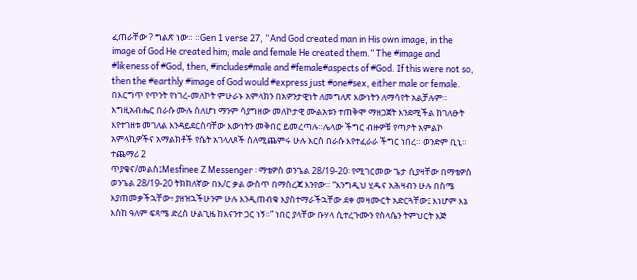ፈጠራቸው ? ግልጽ ነው። ።Gen 1 verse 27, “And God created man in His own image, in the image of God He created him; male and female He created them.” The #image and #likeness of #God, then, #includes#male and #female#aspects of #God. If this were not so, then the #earthly #image of God would #express just #one#sex, either male or female.
በእርግጥ የጥንት የነገረ-መለኮት ምሁራኑ አምላክን በአዎንታዊነት ለመግለጽ እውነትን ለማሳየት አልቻሉም። እግዚአብሔር በራሱ ሙሉ ስለሆነ ማንም ሳያግዘው መለኮታዊ ሙልአቱን ተጠቅሞ ማዘጋጀት እንደሚችል ከገለፁት እየተገዘቱ መገለል እንዳይደርስባቸው እውነትን መቅበር ይመረጣሉ።ሌላው ችግር ብዙዎቹ የጣዖት አምልኮ አምላኪዎችና አማልክቶች የሴት አገላለጾች ስለሚጨምሩ ሁሉ እርስ በራሱ እየተፈራራ ችግር ነበረ። ወንድም ቢኒ።
ተጨማሪ 2
ጥያቄና/መልስ፤Mesfinee Z Messenger ፡ ማቴዎስ ወንጌል 28/19-20፡ የሚገርመው ጌታ ሲያዛቸው በማቴዎስ ወንጌል 28/19-20 ትክክለኛው በእ/ር ቃል ውስጥ በማስረጃ እንየው። “እንግዲህ ሂዱና አሕዛብን ሁሉ በስሜ እያጠመቃችኋቸው፥ ያዘዝኋችሁንም ሁሉ እንዲጠብቁ እያስተማራችኋቸው ደቀ መዛሙርት አድርጓቸው፤ እነሆም እኔ እስከ ዓለም ፍጻሜ ድረስ ሁልጊዜ ከእናንተ ጋር ነኝ።” ነበር ያላቸው ቡሃላ ሲተረጉሙን የስላሴን ትምህርት እጅ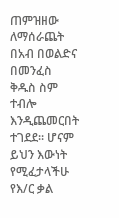ጠምዝዘው ለማሰራጨት በአብ በወልድና በመንፈስ ቅዱስ ስም ተብሎ እንዲጨመርበት ተገደደ። ሆናም ይህን እውነት የሚፈታላችሁ የእ/ር ቃል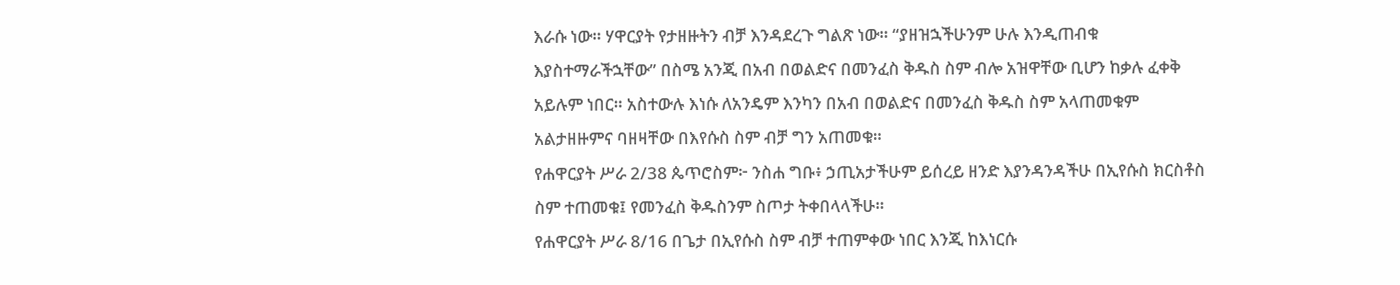እራሱ ነው። ሃዋርያት የታዘዙትን ብቻ እንዳደረጉ ግልጽ ነው። “ያዘዝኋችሁንም ሁሉ እንዲጠብቁ እያስተማራችኋቸው” በስሜ አንጂ በአብ በወልድና በመንፈስ ቅዱስ ስም ብሎ አዝዋቸው ቢሆን ከቃሉ ፈቀቅ አይሉም ነበር። አስተውሉ እነሱ ለአንዴም እንካን በአብ በወልድና በመንፈስ ቅዱስ ስም አላጠመቁም አልታዘዙምና ባዘዛቸው በእየሱስ ስም ብቻ ግን አጠመቁ።
የሐዋርያት ሥራ 2/38 ጴጥሮስም፦ ንስሐ ግቡ፥ ኃጢአታችሁም ይሰረይ ዘንድ እያንዳንዳችሁ በኢየሱስ ክርስቶስ ስም ተጠመቁ፤ የመንፈስ ቅዱስንም ስጦታ ትቀበላላችሁ።
የሐዋርያት ሥራ 8/16 በጌታ በኢየሱስ ስም ብቻ ተጠምቀው ነበር እንጂ ከእነርሱ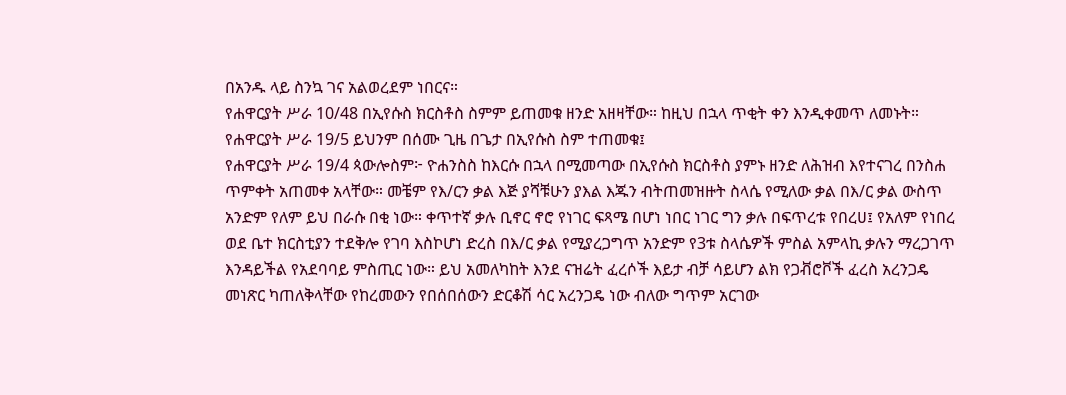በአንዱ ላይ ስንኳ ገና አልወረደም ነበርና።
የሐዋርያት ሥራ 10/48 በኢየሱስ ክርስቶስ ስምም ይጠመቁ ዘንድ አዘዛቸው። ከዚህ በኋላ ጥቂት ቀን እንዲቀመጥ ለመኑት።
የሐዋርያት ሥራ 19/5 ይህንም በሰሙ ጊዜ በጌታ በኢየሱስ ስም ተጠመቁ፤
የሐዋርያት ሥራ 19/4 ጳውሎስም፦ ዮሐንስስ ከእርሱ በኋላ በሚመጣው በኢየሱስ ክርስቶስ ያምኑ ዘንድ ለሕዝብ እየተናገረ በንስሐ ጥምቀት አጠመቀ አላቸው። መቼም የእ/ርን ቃል እጅ ያሻቹሁን ያእል እጁን ብትጠመዝዙት ስላሴ የሚለው ቃል በእ/ር ቃል ውስጥ አንድም የለም ይህ በራሱ በቂ ነው። ቀጥተኛ ቃሉ ቢኖር ኖሮ የነገር ፍጻሜ በሆነ ነበር ነገር ግን ቃሉ በፍጥረቱ የበረሀ፤ የአለም የነበረ ወደ ቤተ ክርስቲያን ተደቅሎ የገባ እስኮሆነ ድረስ በእ/ር ቃል የሚያረጋግጥ አንድም የ3ቱ ስላሴዎች ምስል አምላኪ ቃሉን ማረጋገጥ እንዳይችል የአደባባይ ምስጢር ነው። ይህ አመለካከት እንደ ናዝሬት ፈረሶች እይታ ብቻ ሳይሆን ልክ የጋቭሮቮች ፈረስ አረንጋዴ መነጽር ካጠለቅላቸው የከረመውን የበሰበሰውን ድርቆሽ ሳር አረንጋዴ ነው ብለው ግጥም አርገው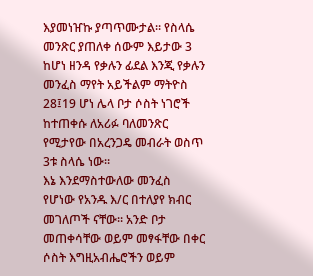እያመነዠኩ ያጣጥሙታል። የስላሴ መንጽር ያጠለቀ ሰውም እይታው 3 ከሆነ ዘንዳ የቃሉን ፊደል እንጂ የቃሉን መንፈስ ማየት አይችልም ማትዮስ 28፤19 ሆነ ሌላ ቦታ ሶስት ነገሮች ከተጠቀሱ ለአሪፉ ባለመንጽር የሚታየው በአረንጋዴ መብራት ወስጥ 3ቱ ስላሴ ነው።
እኔ እንደማስተውለው መንፈስ የሆነው የአንዱ እ/ር በተለያየ ክብር መገለጦች ናቸው። አንድ ቦታ መጠቀሳቸው ወይም መፃፋቸው በቀር ሶስት እግዚአብሔሮችን ወይም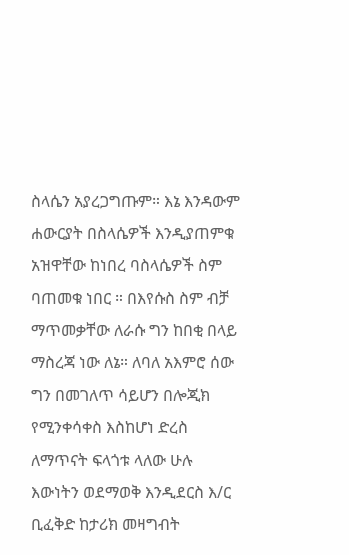ስላሴን አያረጋግጡም። እኔ እንዳውም ሐውርያት በስላሴዎች እንዲያጠምቁ አዝዋቸው ከነበረ ባስላሴዎች ስም ባጠመቁ ነበር ። በእየሱስ ስም ብቻ ማጥመቃቸው ለራሱ ግን ከበቂ በላይ ማስረጃ ነው ለኔ። ለባለ አእምሮ ሰው ግን በመገለጥ ሳይሆን በሎጂክ የሚንቀሳቀስ እስከሆነ ድረስ ለማጥናት ፍላጎቱ ላለው ሁሉ እውነትን ወደማወቅ እንዲደርስ እ/ር ቢፈቅድ ከታሪክ መዛግብት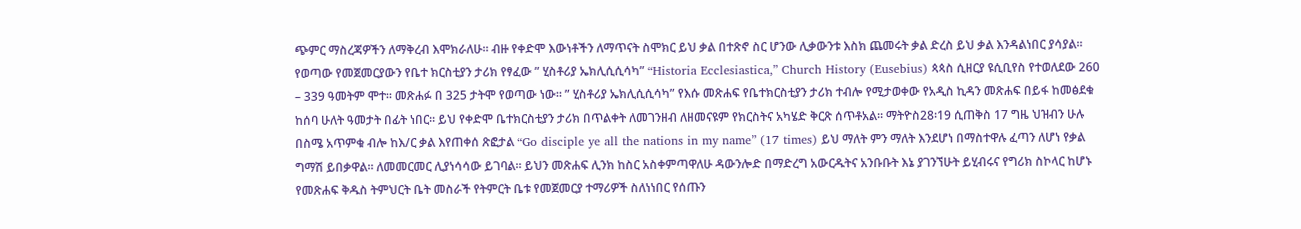ጭምር ማስረጃዎችን ለማቅረብ እሞክራለሁ። ብዙ የቀድሞ እውነቶችን ለማጥናት ስሞክር ይህ ቃል በተጽኖ ስር ሆንው ሊቃውንቱ እስክ ጨመሩት ቃል ድረስ ይህ ቃል እንዳልነበር ያሳያል።
የወጣው የመጀመርያውን የቤተ ክርስቲያን ታሪክ የፃፈው ” ሂስቶሪያ ኤክሊሲሲሳካ” “Historia Ecclesiastica,” Church History (Eusebius) ጳጳስ ሲዘርያ ዩሲቢየስ የተወለደው 260 – 339 ዓመትም ሞተ። መጽሐፉ በ 325 ታትሞ የወጣው ነው። ” ሂስቶሪያ ኤክሊሲሲሳካ” የእሱ መጽሐፍ የቤተክርስቲያን ታሪክ ተብሎ የሚታወቀው የአዲስ ኪዳን መጽሐፍ በይፋ ከመፅደቁ ከሰባ ሁለት ዓመታት በፊት ነበር። ይህ የቀድሞ ቤተክርስቲያን ታሪክ በጥልቀት ለመገንዘብ ለዘመናዩም የክርስትና አካሄድ ቅርጽ ሰጥቶአል። ማትዮስ28፡19 ሲጠቅስ 17 ግዜ ህዝብን ሁሉ በስሜ አጥምቁ ብሎ ከእ/ር ቃል እየጠቀሰ ጽፎታል “Go disciple ye all the nations in my name” (17 times) ይህ ማለት ምን ማለት እንደሆነ በማስተዋሉ ፈጣን ለሆነ የቃል ግማሽ ይበቃዋል። ለመመርመር ሊያነሳሳው ይገባል። ይህን መጽሐፍ ሊንክ ከስር አስቀምጣዋለሁ ዳውንሎድ በማድረግ አውርዱትና አንቡቡት እኔ ያገንኘሁት ይሂብሩና የግሪክ ስኮላር ከሆኑ የመጽሐፍ ቅዱስ ትምህርት ቤት መስራች የትምርት ቤቱ የመጀመርያ ተማሪዎች ስለነነበር የሰጡን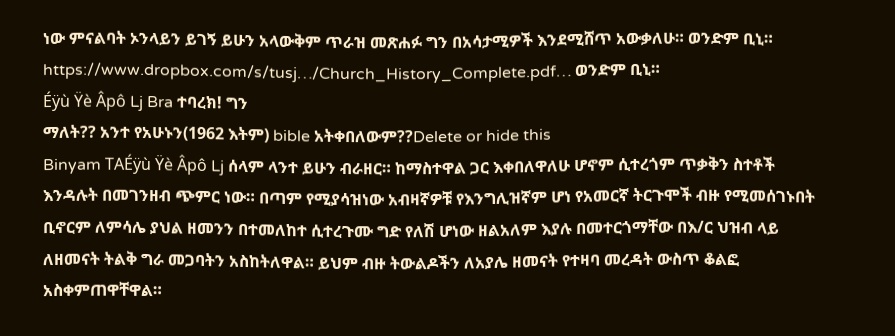ነው ምናልባት ኦንላይን ይገኝ ይሁን አላውቅም ጥራዝ መጽሐፉ ግን በአሳታሚዎች እንደሚሸጥ አውቃለሁ። ወንድም ቢኒ።
https://www.dropbox.com/s/tusj…/Church_History_Complete.pdf… ወንድም ቢኒ።
Éÿù Ÿè Âpô Lj Bra ተባረክ! ግን
ማለት?? አንተ የአሁኑን(1962 እትም) bible አትቀበለውም??Delete or hide this
Binyam TAÉÿù Ÿè Âpô Lj ሰላም ላንተ ይሁን ብራዘር። ከማስተዋል ጋር እቀበለዋለሁ ሆኖም ሲተረጎም ጥቃቅን ስተቶች እንዳሉት በመገንዘብ ጭምር ነው። በጣም የሚያሳዝነው አብዛኛዎቹ የእንግሊዝኛም ሆነ የአመርኛ ትርጉሞች ብዙ የሚመሰገኑበት ቢኖርም ለምሳሌ ያህል ዘመንን በተመለከተ ሲተረጉሙ ግድ የለሽ ሆነው ዘልአለም እያሉ በመተርጎማቸው በእ/ር ህዝብ ላይ ለዘመናት ትልቅ ግራ መጋባትን አስከትለዋል። ይህም ብዙ ትውልዶችን ለአያሌ ዘመናት የተዛባ መረዳት ውስጥ ቆልፎ አስቀምጠዋቸዋል።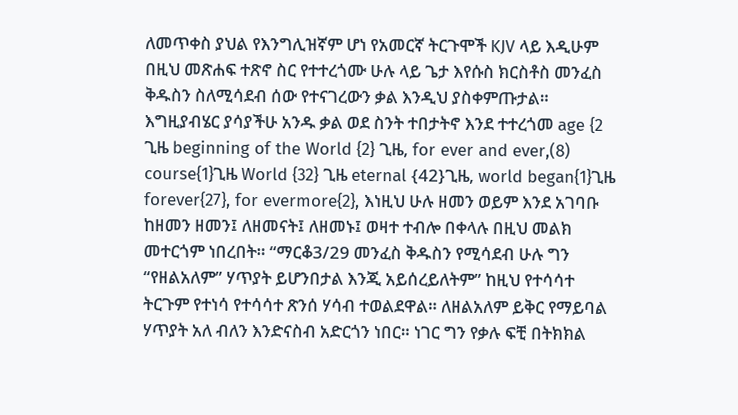ለመጥቀስ ያህል የእንግሊዝኛም ሆነ የአመርኛ ትርጉሞች KJV ላይ እዲሁም በዚህ መጽሐፍ ተጽኖ ስር የተተረጎሙ ሁሉ ላይ ጌታ እየሱስ ክርስቶስ መንፈስ ቅዱስን ስለሚሳደብ ሰው የተናገረውን ቃል እንዲህ ያስቀምጡታል። እግዚያብሄር ያሳያችሁ አንዱ ቃል ወደ ስንት ተበታትኖ እንደ ተተረጎመ age {2 ጊዜ beginning of the World {2} ጊዜ, for ever and ever,(8) course{1}ጊዜ World {32} ጊዜ eternal {42}ጊዜ, world began{1}ጊዜ forever{27}, for evermore{2}, እነዚህ ሁሉ ዘመን ወይም እንደ አገባቡ ከዘመን ዘመን፤ ለዘመናት፤ ለዘመኑ፤ ወዛተ ተብሎ በቀላሉ በዚህ መልክ መተርጎም ነበረበት። “ማርቆ3/29 መንፈስ ቅዱስን የሚሳደብ ሁሉ ግን “የዘልአለም” ሃጥያት ይሆንበታል እንጂ አይሰረይለትም” ከዚህ የተሳሳተ ትርጉም የተነሳ የተሳሳተ ጽንሰ ሃሳብ ተወልደዋል። ለዘልአለም ይቅር የማይባል ሃጥያት አለ ብለን እንድናስብ አድርጎን ነበር። ነገር ግን የቃሉ ፍቺ በትክክል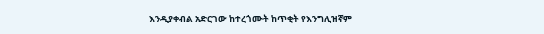እንዲያቀብል አድርገው ከተረጎሙት ከጥቂት የእንግሊዝኛም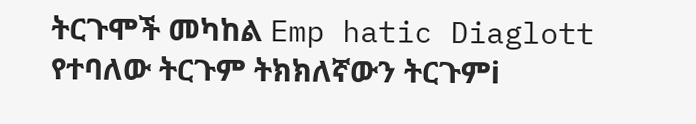ትርጉሞች መካከል Emp hatic Diaglott የተባለው ትርጉም ትክክለኛውን ትርጉምi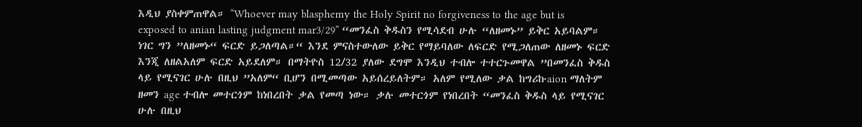እዲህ ያስቀምጠዋል። “Whoever may blasphemy the Holy Spirit no forgiveness to the age but is exposed to anian lasting judgment mar3/29” “መንፈስ ቅዱስን የሚሳደብ ሁሉ “ለዘመኑ” ይቅር አይባልም። ነገር ግን ”ለዘመኑ“ ፍርድ ይጋለጣል።“ እንደ ምናስተውለው ይቅር የማይባለው ለፍርድ የሚጋለጠው ለዘመኑ ፍርድ እንጂ ለዘልአለም ፍርድ አይደለም። በማትዮስ 12/32 ያለው ደግሞ እንዲህ ተብሎ ተተርጉመዋል ”በመንፈስ ቅዱስ ላይ የሚናገር ሁሉ በዚህ ”አለም“ ቢሆን በሚመጣው አይሰረይለትም። አለም የሚለው ቃል ከግሪኩaion ማለትም ዘመን age ተብሎ መተርጎም ከነበረበት ቃል የመጣ ነው። ቃሉ መተርጎም የነበረበት “መንፈስ ቅዱስ ላይ የሚናገር ሁሉ በዚህ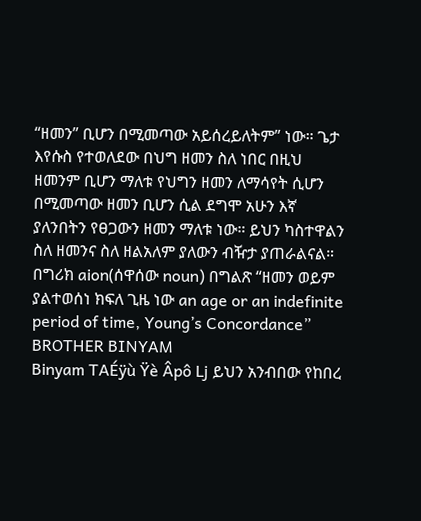“ዘመን” ቢሆን በሚመጣው አይሰረይለትም” ነው። ጌታ እየሱስ የተወለደው በህግ ዘመን ስለ ነበር በዚህ ዘመንም ቢሆን ማለቱ የህግን ዘመን ለማሳየት ሲሆን በሚመጣው ዘመን ቢሆን ሲል ደግሞ አሁን እኛ ያለንበትን የፀጋውን ዘመን ማለቱ ነው። ይህን ካስተዋልን ስለ ዘመንና ስለ ዘልአለም ያለውን ብዥታ ያጠራልናል። በግሪክ aion(ሰዋሰው noun) በግልጽ “ዘመን ወይም ያልተወሰነ ክፍለ ጊዜ ነው an age or an indefinite period of time, Young’s Concordance” BROTHER BINYAM
Binyam TAÉÿù Ÿè Âpô Lj ይህን አንብበው የከበረ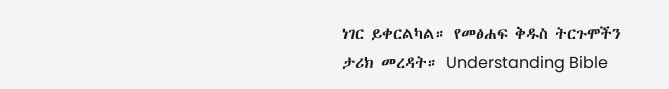ነገር ይቀርልካል። የመፅሐፍ ቅዱስ ትርጉሞችን ታሪክ መረዳት። Understanding Bible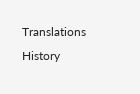Translations History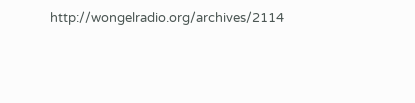http://wongelradio.org/archives/2114